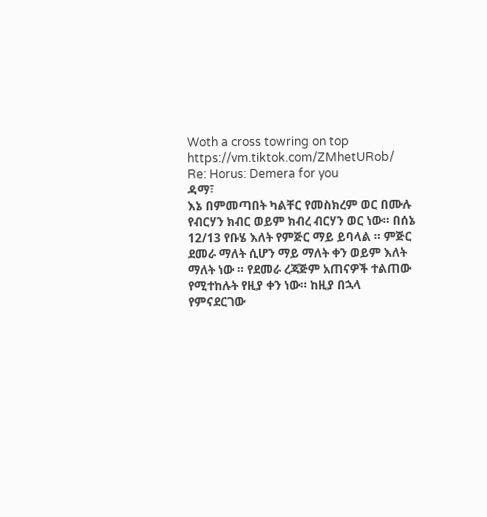Woth a cross towring on top
https://vm.tiktok.com/ZMhetURob/
Re: Horus: Demera for you
ዳማ፣
እኔ በምመጣበት ካልቸር የመስክረም ወር በሙሉ የብርሃን ክብር ወይም ክብረ ብርሃን ወር ነው። በሰኔ 12/13 የቡሄ እለት የምጅር ማይ ይባላል ። ምጅር ደመራ ማለት ሲሆን ማይ ማለት ቀን ወይም እለት ማለት ነው ። የደመራ ረጃጅም አጠናዎች ተልጠው የሚተከሉት የዚያ ቀን ነው። ከዚያ በኋላ የምናደርገው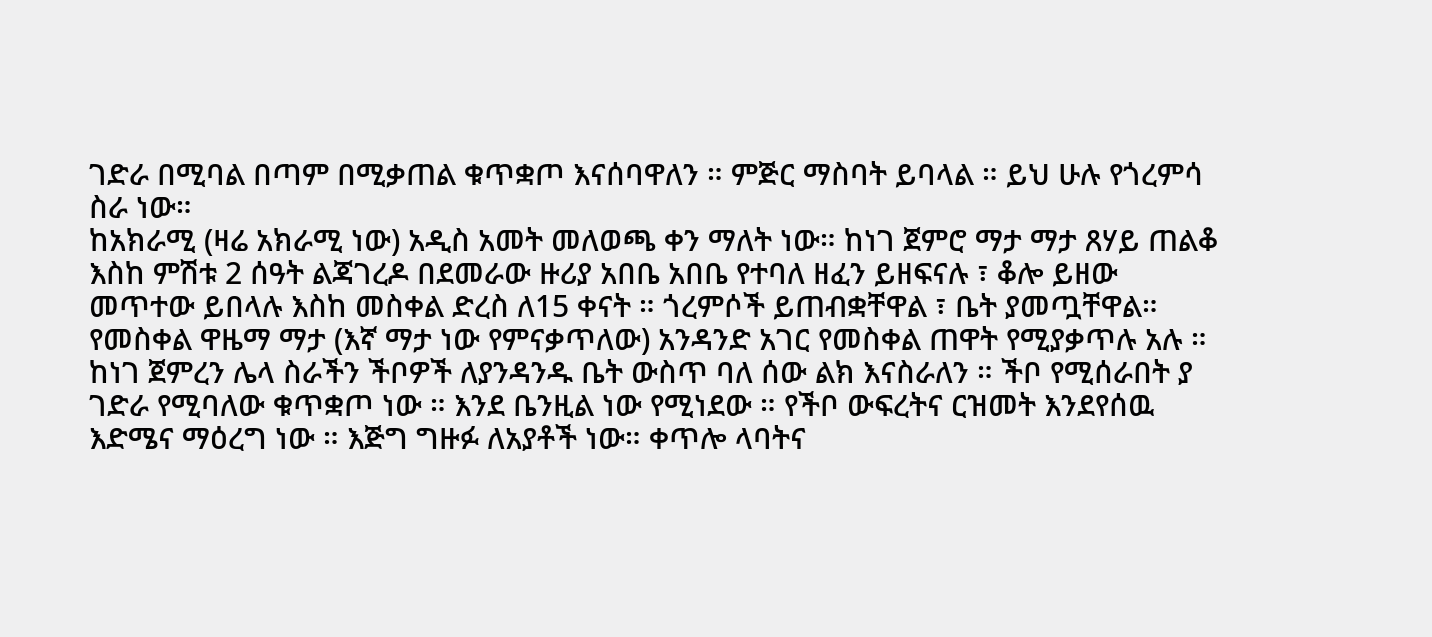ገድራ በሚባል በጣም በሚቃጠል ቁጥቋጦ እናሰባዋለን ። ምጅር ማስባት ይባላል ። ይህ ሁሉ የጎረምሳ ስራ ነው።
ከአክራሚ (ዛሬ አክራሚ ነው) አዲስ አመት መለወጫ ቀን ማለት ነው። ከነገ ጀምሮ ማታ ማታ ጸሃይ ጠልቆ እስከ ምሽቱ 2 ሰዓት ልጃገረዶ በደመራው ዙሪያ አበቤ አበቤ የተባለ ዘፈን ይዘፍናሉ ፣ ቆሎ ይዘው መጥተው ይበላሉ እስከ መስቀል ድረስ ለ15 ቀናት ። ጎረምሶች ይጠብቋቸዋል ፣ ቤት ያመጧቸዋል።
የመስቀል ዋዜማ ማታ (እኛ ማታ ነው የምናቃጥለው) አንዳንድ አገር የመስቀል ጠዋት የሚያቃጥሉ አሉ ።
ከነገ ጀምረን ሌላ ስራችን ችቦዎች ለያንዳንዱ ቤት ውስጥ ባለ ሰው ልክ እናስራለን ። ችቦ የሚሰራበት ያ ገድራ የሚባለው ቁጥቋጦ ነው ። እንደ ቤንዚል ነው የሚነደው ። የችቦ ውፍረትና ርዝመት እንደየሰዉ እድሜና ማዕረግ ነው ። እጅግ ግዙፉ ለአያቶች ነው። ቀጥሎ ላባትና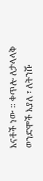እናቶች ነው ። ቀጥሎ ለታላላቅ ወንድሞች እያለ ፣ ለትንሹ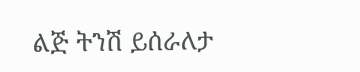ልጅ ትንሽ ይሰራለታ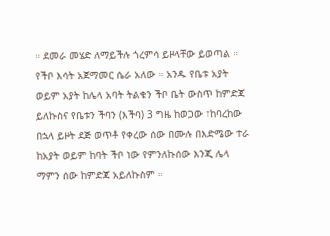። ደመራ መሄድ ለማይችሉ ጎረምሳ ይዞላቸው ይወጣል ።
የችቦ እሳት አጀማመር ሴራ አለው ። አንዱ የቤቱ አያት ወይም አያት ከሌላ አባት ትልቁን ችቦ ቤት ውስጥ ከምድጃ ይለኩስና የቤቱን ችባን (እችባ) 3 ግዜ ከወጋው ፣ከባረከው በኋላ ይዞት ደጅ ወጥቶ የቀረው ሰው በሙሉ በእድሜው ተራ ከአያት ወይም ከባት ችቦ ነው የምንለኩሰው እንጂ ሌላ ማምን ሰው ከምድጃ አይለኩስም ።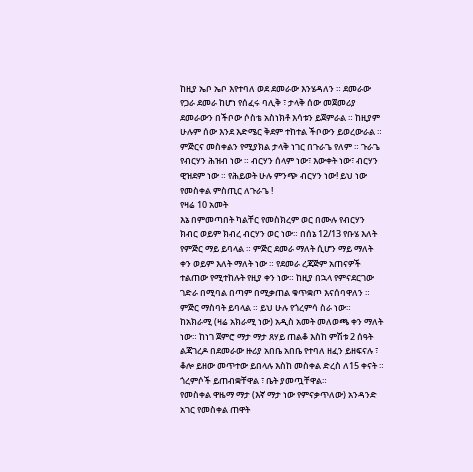ከዚያ ኤቦ ኤቦ እየተባለ ወደ ደመራው እንሄዳለን ። ደመራው የጋራ ደመራ ከሆነ የሰፈሩ ባሊቅ ፣ ታላቅ ሰው መጀመሪያ ደመራውን በችቦው ሶስቴ አስነክቶ እሳቱን ይጀምራል ። ከዚያም ሁሉም ሰው እንደ እድሜር ቅደም ተከተል ችቦውን ይወረውራል ።
ምጅርና መስቀልን የሚያክል ታላቅ ነገር በጉራጌ የለም ። ጉራጌ የብርሃን ሕዝብ ነው ። ብርሃን ሰላም ነው፣ እውቀት ነው፣ ብርሃን ዊዝደም ነው ። የሕይወት ሁሉ ምንጭ ብርሃን ነው! ይህ ነው የመስቀል ምስጢር ለጉራጌ !
የዛሬ 10 አመት
እኔ በምመጣበት ካልቸር የመስክረም ወር በሙሉ የብርሃን ክብር ወይም ክብረ ብርሃን ወር ነው። በሰኔ 12/13 የቡሄ እለት የምጅር ማይ ይባላል ። ምጅር ደመራ ማለት ሲሆን ማይ ማለት ቀን ወይም እለት ማለት ነው ። የደመራ ረጃጅም አጠናዎች ተልጠው የሚተከሉት የዚያ ቀን ነው። ከዚያ በኋላ የምናደርገው ገድራ በሚባል በጣም በሚቃጠል ቁጥቋጦ እናሰባዋለን ። ምጅር ማስባት ይባላል ። ይህ ሁሉ የጎረምሳ ስራ ነው።
ከአክራሚ (ዛሬ አክራሚ ነው) አዲስ አመት መለወጫ ቀን ማለት ነው። ከነገ ጀምሮ ማታ ማታ ጸሃይ ጠልቆ እስከ ምሽቱ 2 ሰዓት ልጃገረዶ በደመራው ዙሪያ አበቤ አበቤ የተባለ ዘፈን ይዘፍናሉ ፣ ቆሎ ይዘው መጥተው ይበላሉ እስከ መስቀል ድረስ ለ15 ቀናት ። ጎረምሶች ይጠብቋቸዋል ፣ ቤት ያመጧቸዋል።
የመስቀል ዋዜማ ማታ (እኛ ማታ ነው የምናቃጥለው) አንዳንድ አገር የመስቀል ጠዋት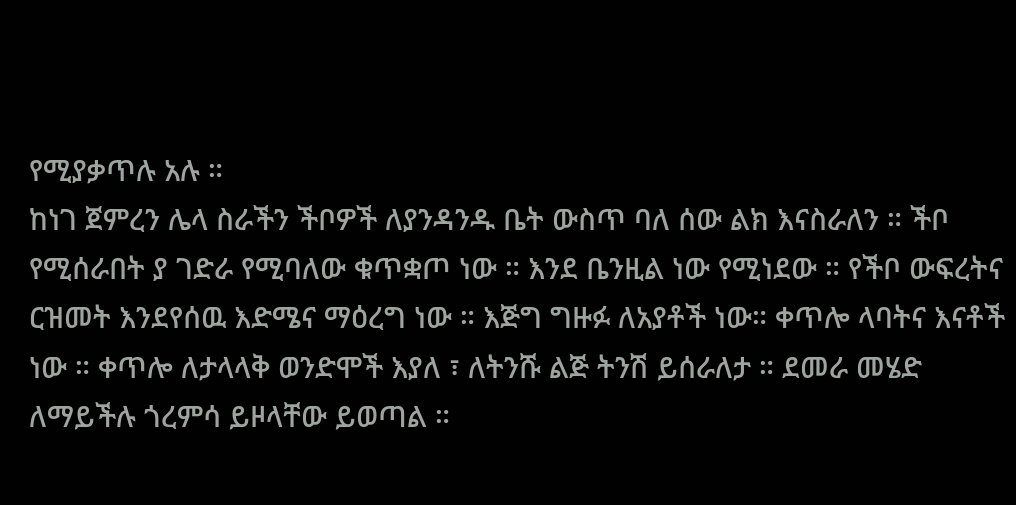የሚያቃጥሉ አሉ ።
ከነገ ጀምረን ሌላ ስራችን ችቦዎች ለያንዳንዱ ቤት ውስጥ ባለ ሰው ልክ እናስራለን ። ችቦ የሚሰራበት ያ ገድራ የሚባለው ቁጥቋጦ ነው ። እንደ ቤንዚል ነው የሚነደው ። የችቦ ውፍረትና ርዝመት እንደየሰዉ እድሜና ማዕረግ ነው ። እጅግ ግዙፉ ለአያቶች ነው። ቀጥሎ ላባትና እናቶች ነው ። ቀጥሎ ለታላላቅ ወንድሞች እያለ ፣ ለትንሹ ልጅ ትንሽ ይሰራለታ ። ደመራ መሄድ ለማይችሉ ጎረምሳ ይዞላቸው ይወጣል ።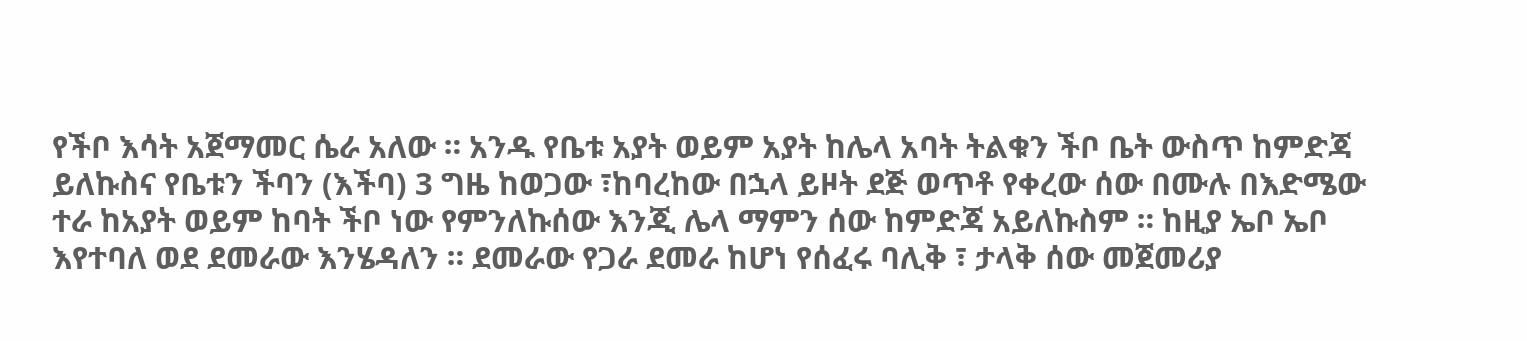የችቦ እሳት አጀማመር ሴራ አለው ። አንዱ የቤቱ አያት ወይም አያት ከሌላ አባት ትልቁን ችቦ ቤት ውስጥ ከምድጃ ይለኩስና የቤቱን ችባን (እችባ) 3 ግዜ ከወጋው ፣ከባረከው በኋላ ይዞት ደጅ ወጥቶ የቀረው ሰው በሙሉ በእድሜው ተራ ከአያት ወይም ከባት ችቦ ነው የምንለኩሰው እንጂ ሌላ ማምን ሰው ከምድጃ አይለኩስም ። ከዚያ ኤቦ ኤቦ እየተባለ ወደ ደመራው እንሄዳለን ። ደመራው የጋራ ደመራ ከሆነ የሰፈሩ ባሊቅ ፣ ታላቅ ሰው መጀመሪያ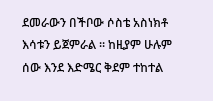ደመራውን በችቦው ሶስቴ አስነክቶ እሳቱን ይጀምራል ። ከዚያም ሁሉም ሰው እንደ እድሜር ቅደም ተከተል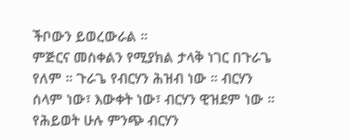ችቦውን ይወረውራል ።
ምጅርና መስቀልን የሚያክል ታላቅ ነገር በጉራጌ የለም ። ጉራጌ የብርሃን ሕዝብ ነው ። ብርሃን ሰላም ነው፣ እውቀት ነው፣ ብርሃን ዊዝደም ነው ። የሕይወት ሁሉ ምንጭ ብርሃን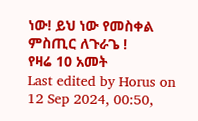ነው! ይህ ነው የመስቀል ምስጢር ለጉራጌ !
የዛሬ 10 አመት
Last edited by Horus on 12 Sep 2024, 00:50,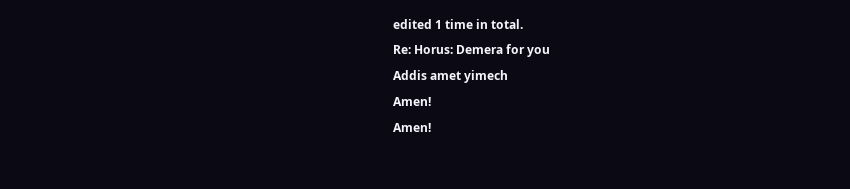edited 1 time in total.
Re: Horus: Demera for you
Addis amet yimech
Amen!
Amen!